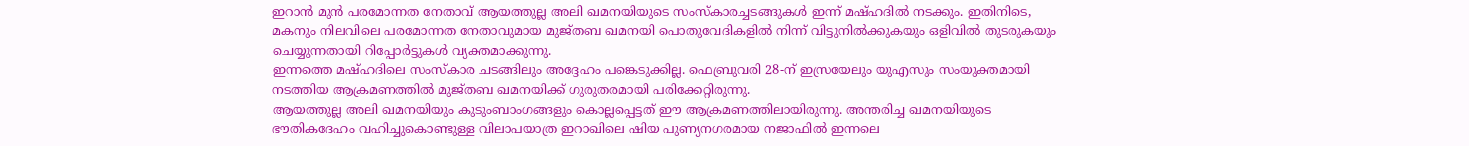ഇറാൻ മുൻ പരമോന്നത നേതാവ് ആയത്തുല്ല അലി ഖമനയിയുടെ സംസ്കാരച്ചടങ്ങുകൾ ഇന്ന് മഷ്ഹദിൽ നടക്കും. ഇതിനിടെ, മകനും നിലവിലെ പരമോന്നത നേതാവുമായ മുജ്തബ ഖമനയി പൊതുവേദികളിൽ നിന്ന് വിട്ടുനിൽക്കുകയും ഒളിവിൽ തുടരുകയും ചെയ്യുന്നതായി റിപ്പോർട്ടുകൾ വ്യക്തമാക്കുന്നു.
ഇന്നത്തെ മഷ്ഹദിലെ സംസ്കാര ചടങ്ങിലും അദ്ദേഹം പങ്കെടുക്കില്ല. ഫെബ്രുവരി 28-ന് ഇസ്രയേലും യുഎസും സംയുക്തമായി നടത്തിയ ആക്രമണത്തിൽ മുജ്തബ ഖമനയിക്ക് ഗുരുതരമായി പരിക്കേറ്റിരുന്നു.
ആയത്തുല്ല അലി ഖമനയിയും കുടുംബാംഗങ്ങളും കൊല്ലപ്പെട്ടത് ഈ ആക്രമണത്തിലായിരുന്നു. അന്തരിച്ച ഖമനയിയുടെ ഭൗതികദേഹം വഹിച്ചുകൊണ്ടുള്ള വിലാപയാത്ര ഇറാഖിലെ ഷിയ പുണ്യനഗരമായ നജാഫിൽ ഇന്നലെ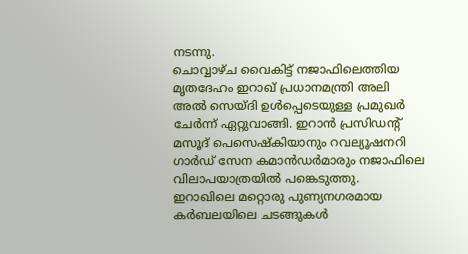നടന്നു.
ചൊവ്വാഴ്ച വൈകിട്ട് നജാഫിലെത്തിയ മൃതദേഹം ഇറാഖ് പ്രധാനമന്ത്രി അലി അൽ സെയ്ദി ഉൾപ്പെടെയുള്ള പ്രമുഖർ ചേർന്ന് ഏറ്റുവാങ്ങി. ഇറാൻ പ്രസിഡന്റ് മസൂദ് പെസെഷ്കിയാനും റവല്യൂഷനറി ഗാർഡ് സേന കമാൻഡർമാരും നജാഫിലെ വിലാപയാത്രയിൽ പങ്കെടുത്തു.
ഇറാഖിലെ മറ്റൊരു പുണ്യനഗരമായ കർബലയിലെ ചടങ്ങുകൾ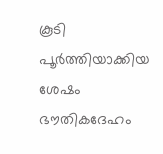കൂടി പൂർത്തിയാക്കിയ ശേഷം ഭൗതികദേഹം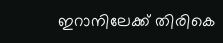ഇറാനിലേക്ക് തിരികെ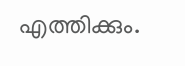എത്തിക്കും.